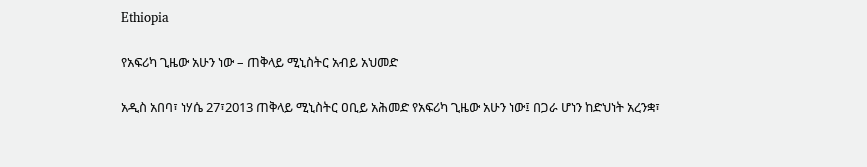Ethiopia

የአፍሪካ ጊዜው አሁን ነው – ጠቅላይ ሚኒስትር አብይ አህመድ

አዲስ አበባ፣ ነሃሴ 27፣2013 ጠቅላይ ሚኒስትር ዐቢይ አሕመድ የአፍሪካ ጊዜው አሁን ነው፤ በጋራ ሆነን ከድህነት አረንቋ፣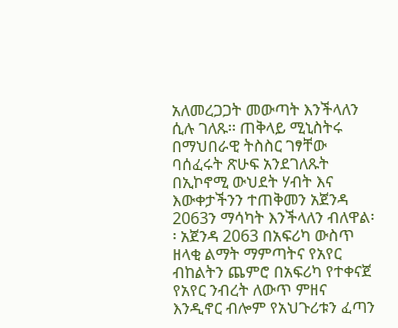አለመረጋጋት መውጣት እንችላለን ሲሉ ገለጹ፡፡ ጠቅላይ ሚኒስትሩ በማህበራዊ ትስስር ገፃቸው ባሰፈሩት ጽሁፍ አንደገለጹት በኢኮኖሚ ውህደት ሃብት እና እውቀታችንን ተጠቅመን አጀንዳ 2063ን ማሳካት እንችላለን ብለዋል፡፡ አጀንዳ 2063 በአፍሪካ ውስጥ ዘላቂ ልማት ማምጣትና የአየር ብከልትን ጨምሮ በአፍሪካ የተቀናጀ የአየር ንብረት ለውጥ ምዘና እንዲኖር ብሎም የአህጉሪቱን ፈጣን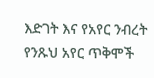እድገት እና የአየር ንብረት የንጹህ አየር ጥቅሞች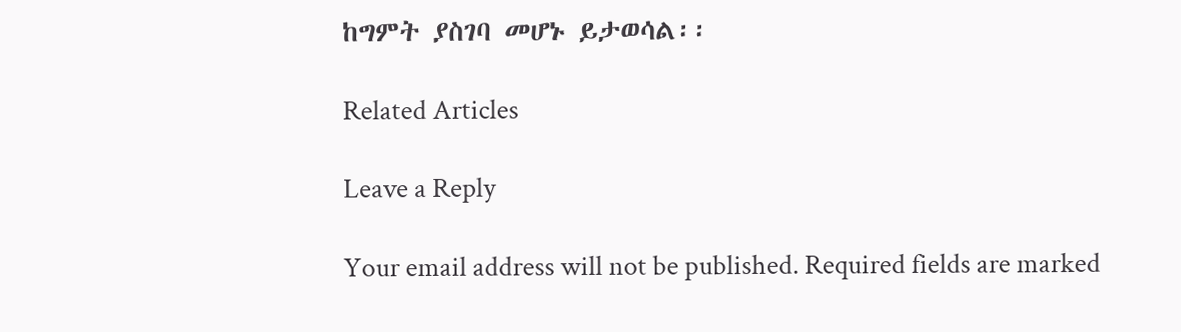ከግምት ያስገባ መሆኑ ይታወሳል፡፡

Related Articles

Leave a Reply

Your email address will not be published. Required fields are marked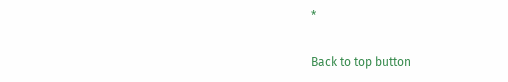*

Back to top button